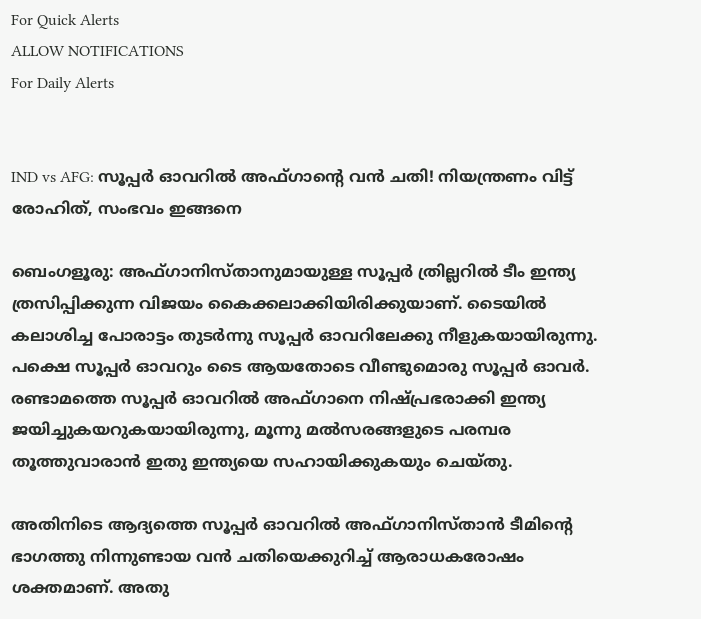For Quick Alerts
ALLOW NOTIFICATIONS
For Daily Alerts


IND vs AFG: സൂപ്പര്‍ ഓവറില്‍ അഫ്ഗാന്റെ വന്‍ ചതി! നിയന്ത്രണം വിട്ട് രോഹിത്, സംഭവം ഇങ്ങനെ

ബെംഗളൂരു: അഫ്ഗാനിസ്താനുമായുള്ള സൂപ്പര്‍ ത്രില്ലറില്‍ ടീം ഇന്ത്യ ത്രസിപ്പിക്കുന്ന വിജയം കൈക്കലാക്കിയിരിക്കുയാണ്. ടൈയില്‍ കലാശിച്ച പോരാട്ടം തുടര്‍ന്നു സൂപ്പര്‍ ഓവറിലേക്കു നീളുകയായിരുന്നു. പക്ഷെ സൂപ്പര്‍ ഓവറും ടൈ ആയതോടെ വീണ്ടുമൊരു സൂപ്പര്‍ ഓവര്‍. രണ്ടാമത്തെ സൂപ്പര്‍ ഓവറില്‍ അഫ്ഗാനെ നിഷ്പ്രഭരാക്കി ഇന്ത്യ ജയിച്ചുകയറുകയായിരുന്നു, മൂന്നു മല്‍സരങ്ങളുടെ പരമ്പര തൂത്തുവാരാന്‍ ഇതു ഇന്ത്യയെ സഹായിക്കുകയും ചെയ്തു.

അതിനിടെ ആദ്യത്തെ സൂപ്പര്‍ ഓവറില്‍ അഫ്ഗാനിസ്താന്‍ ടീമിന്റെ ഭാഗത്തു നിന്നുണ്ടായ വന്‍ ചതിയെക്കുറിച്ച് ആരാധകരോഷം ശക്തമാണ്. അതു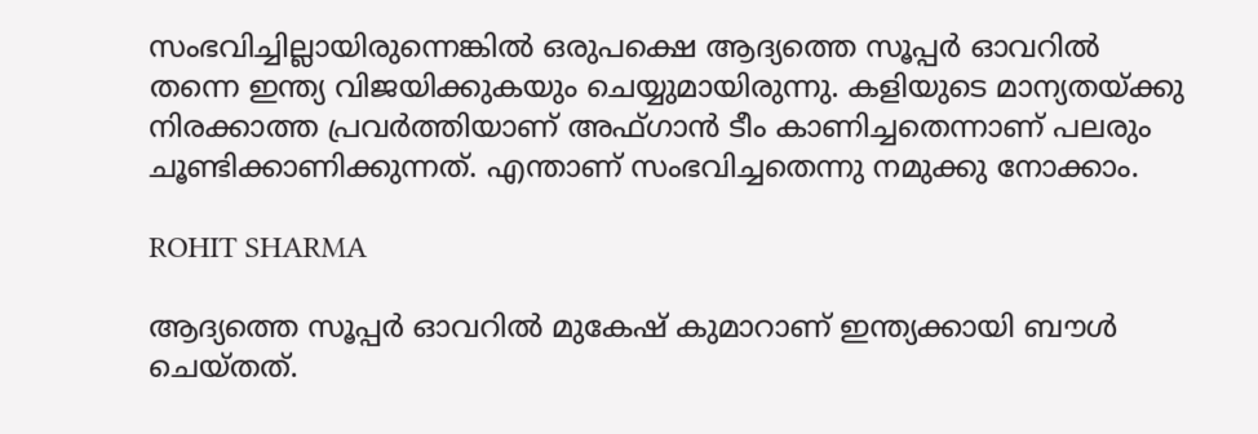സംഭവിച്ചില്ലായിരുന്നെങ്കില്‍ ഒരുപക്ഷെ ആദ്യത്തെ സൂപ്പര്‍ ഓവറില്‍ തന്നെ ഇന്ത്യ വിജയിക്കുകയും ചെയ്യുമായിരുന്നു. കളിയുടെ മാന്യതയ്ക്കു നിരക്കാത്ത പ്രവര്‍ത്തിയാണ് അഫ്ഗാന്‍ ടീം കാണിച്ചതെന്നാണ് പലരും ചൂണ്ടിക്കാണിക്കുന്നത്. എന്താണ് സംഭവിച്ചതെന്നു നമുക്കു നോക്കാം.

ROHIT SHARMA

ആദ്യത്തെ സൂപ്പര്‍ ഓവറില്‍ മുകേഷ് കുമാറാണ് ഇന്ത്യക്കായി ബൗള്‍ ചെയ്തത്.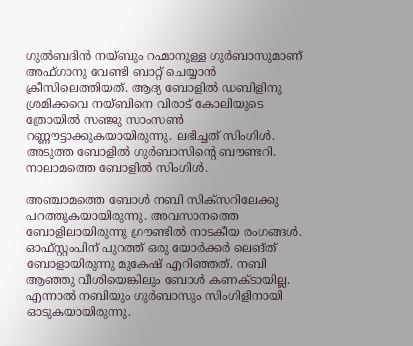ഗുല്‍ബദിന്‍ നയ്ബും റഹ്മാനുള്ള ഗുര്‍ബാസുമാണ് അഫ്ഗാനു വേണ്ടി ബാറ്റ് ചെയ്യാന്‍ ക്രീസിലെത്തിയത്. ആദ്യ ബോളില്‍ ഡബിളിനു ശ്രമിക്കവെ നയ്ബിനെ വിരാട് കോലിയുടെ ത്രോയില്‍ സഞ്ജു സാംസണ്‍ റണ്ണൗട്ടാക്കുകയായിരുന്നു. ലഭിച്ചത് സിംഗിൾ. അടുത്ത ബോളില്‍ ഗുര്‍ബാസിന്റെ ബൗണ്ടറി. നാലാമത്തെ ബോളില്‍ സിംഗിള്‍.

അഞ്ചാമത്തെ ബോള്‍ നബി സിക്‌സറിലേക്കു പറത്തുകയായിരുന്നു. അവസാനത്തെ ബോളിലായിരുന്നു ഗ്രൗണ്ടില്‍ നാടകീയ രംഗങ്ങള്‍. ഓഫ്സ്റ്റംപിന് പുറത്ത് ഒരു യോര്‍ക്കര്‍ ലെങ്ത് ബോളായിരുന്നു മുകേഷ് എറിഞ്ഞത്. നബി ആഞ്ഞു വീശിയെങ്കിലും ബോള്‍ കണക്ടായില്ല. എന്നാല്‍ നബിയും ഗുര്‍ബാസും സിംഗിളിനായി ഓടുകയായിരുന്നു.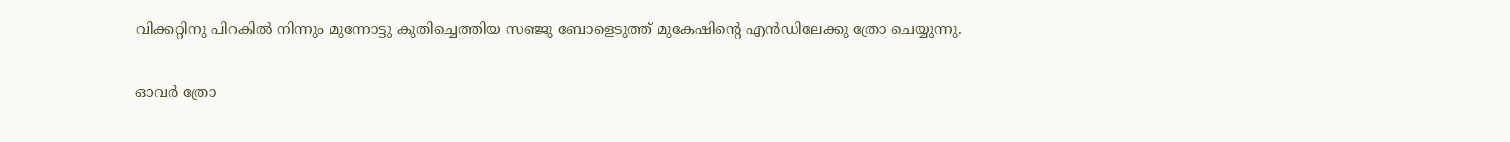വിക്കറ്റിനു പിറകില്‍ നിന്നും മുന്നോട്ടു കുതിച്ചെത്തിയ സഞ്ജു ബോളെടുത്ത് മുകേഷിന്റെ എന്‍ഡിലേക്കു ത്രോ ചെയ്യുന്നു.

ഓവര്‍ ത്രോ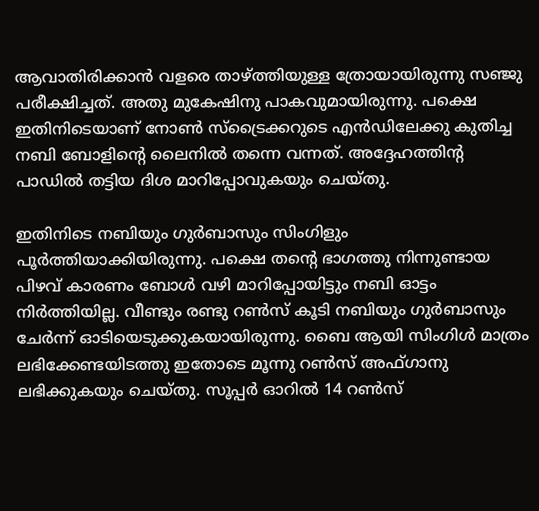ആവാതിരിക്കാന്‍ വളരെ താഴ്ത്തിയുള്ള ത്രോയായിരുന്നു സഞ്ജു പരീക്ഷിച്ചത്. അതു മുകേഷിനു പാകവുമായിരുന്നു. പക്ഷെ ഇതിനിടെയാണ് നോണ്‍ സ്‌ട്രൈക്കറുടെ എന്‍ഡിലേക്കു കുതിച്ച നബി ബോളിന്റെ ലൈനില്‍ തന്നെ വന്നത്. അദ്ദേഹത്തിന്റ പാഡില്‍ തട്ടിയ ദിശ മാറിപ്പോവുകയും ചെയ്തു.

ഇതിനിടെ നബിയും ഗുര്‍ബാസും സിംഗിളും പൂര്‍ത്തിയാക്കിയിരുന്നു. പക്ഷെ തന്റെ ഭാഗത്തു നിന്നുണ്ടായ പിഴവ് കാരണം ബോള്‍ വഴി മാറിപ്പോയിട്ടും നബി ഓട്ടം നിര്‍ത്തിയില്ല. വീണ്ടും രണ്ടു റണ്‍സ് കൂടി നബിയും ഗുര്‍ബാസും ചേര്‍ന്ന് ഓടിയെടുക്കുകയായിരുന്നു. ബൈ ആയി സിംഗിള്‍ മാത്രം ലഭിക്കേണ്ടയിടത്തു ഇതോടെ മൂന്നു റണ്‍സ് അഫ്ഗാനു ലഭിക്കുകയും ചെയ്തു. സൂപ്പര്‍ ഓറില്‍ 14 റണ്‍സ്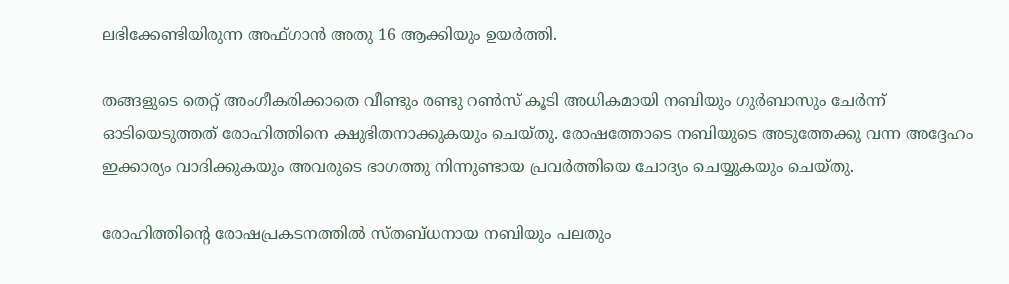ലഭിക്കേണ്ടിയിരുന്ന അഫ്ഗാന്‍ അതു 16 ആക്കിയും ഉയര്‍ത്തി.

തങ്ങളുടെ തെറ്റ് അംഗീകരിക്കാതെ വീണ്ടും രണ്ടു റണ്‍സ് കൂടി അധികമായി നബിയും ഗുര്‍ബാസും ചേര്‍ന്ന് ഓടിയെടുത്തത് രോഹിത്തിനെ ക്ഷുഭിതനാക്കുകയും ചെയ്തു. രോഷത്തോടെ നബിയുടെ അടുത്തേക്കു വന്ന അദ്ദേഹം ഇക്കാര്യം വാദിക്കുകയും അവരുടെ ഭാഗത്തു നിന്നുണ്ടായ പ്രവര്‍ത്തിയെ ചോദ്യം ചെയ്യുകയും ചെയ്തു.

രോഹിത്തിന്റെ രോഷപ്രകടനത്തില്‍ സ്തബ്ധനായ നബിയും പലതും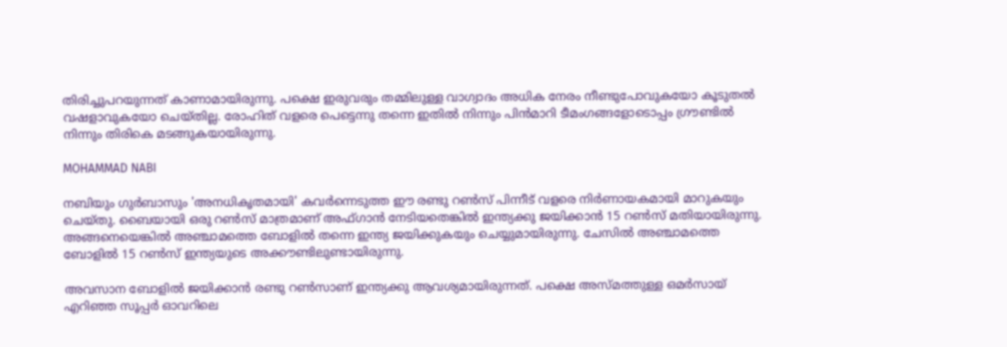തിരിച്ചുപറയുന്നത് കാണാമായിരുന്നു. പക്ഷെ ഇരുവരും തമ്മിലുള്ള വാഗ്വാദം അധിക നേരം നീണ്ടുപോവുകയോ കൂടുതല്‍ വഷളാവുകയോ ചെയ്തില്ല. രോഹിത് വളരെ പെട്ടെന്നു തന്നെ ഇതില്‍ നിന്നും പിന്‍മാറി ടീമംഗങ്ങളോടൊപ്പം ഗ്രൗണ്ടില്‍ നിന്നും തിരികെ മടങ്ങുകയായിരുന്നു.

MOHAMMAD NABI

നബിയും ഗുര്‍ബാസും 'അനധികൃതമായി' കവര്‍ന്നെടുത്ത ഈ രണ്ടു റണ്‍സ് പിന്നീട് വളരെ നിര്‍ണായകമായി മാറുകയും ചെയ്തു. ബൈയായി ഒരു റണ്‍സ് മാത്രമാണ് അഫ്ഗാന്‍ നേടിയതെങ്കില്‍ ഇന്ത്യക്കു ജയിക്കാന്‍ 15 റണ്‍സ് മതിയായിരുന്നു. അങ്ങനെയെങ്കില്‍ അഞ്ചാമത്തെ ബോളില്‍ തന്നെ ഇന്ത്യ ജയിക്കുകയും ചെയ്യുമായിരുന്നു. ചേസില്‍ അഞ്ചാമത്തെ ബോളില്‍ 15 റണ്‍സ് ഇന്ത്യയുടെ അക്കൗണ്ടിലുണ്ടായിരുന്നു.

അവസാന ബോളില്‍ ജയിക്കാന്‍ രണ്ടു റണ്‍സാണ് ഇന്ത്യക്കു ആവശ്യമായിരുന്നത്. പക്ഷെ അസ്മത്തുള്ള ഒമര്‍സായ് എറിഞ്ഞ സൂപ്പര്‍ ഓവറിലെ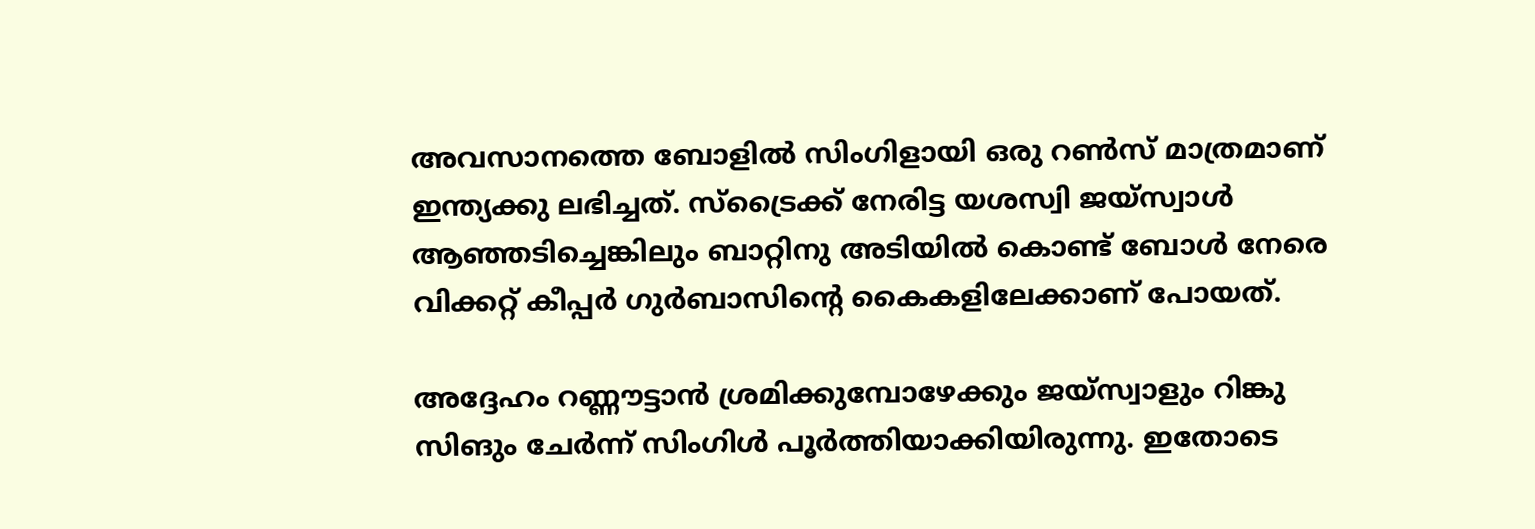അവസാനത്തെ ബോളില്‍ സിംഗിളായി ഒരു റണ്‍സ് മാത്രമാണ് ഇന്ത്യക്കു ലഭിച്ചത്. സ്‌ട്രൈക്ക് നേരിട്ട യശസ്വി ജയ്‌സ്വാള്‍ ആഞ്ഞടിച്ചെങ്കിലും ബാറ്റിനു അടിയില്‍ കൊണ്ട് ബോള്‍ നേരെ വിക്കറ്റ് കീപ്പര്‍ ഗുര്‍ബാസിന്റെ കൈകളിലേക്കാണ് പോയത്.

അദ്ദേഹം റണ്ണൗട്ടാന്‍ ശ്രമിക്കുമ്പോഴേക്കും ജയ്‌സ്വാളും റിങ്കു സിങും ചേര്‍ന്ന് സിംഗിള്‍ പൂര്‍ത്തിയാക്കിയിരുന്നു. ഇതോടെ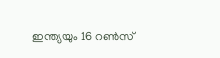ഇന്ത്യയും 16 റണ്‍സ്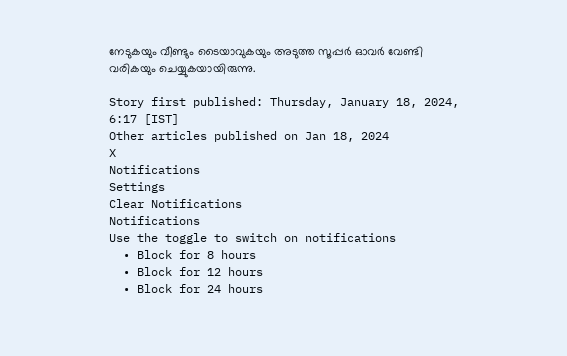നേടുകയും വീണ്ടും ടൈയാവുകയും അടുത്ത സൂപ്പര്‍ ഓവര്‍ വേണ്ടി വരികയും ചെയ്യുകയായിരുന്നു.

Story first published: Thursday, January 18, 2024, 6:17 [IST]
Other articles published on Jan 18, 2024
X
Notifications
Settings
Clear Notifications
Notifications
Use the toggle to switch on notifications
  • Block for 8 hours
  • Block for 12 hours
  • Block for 24 hours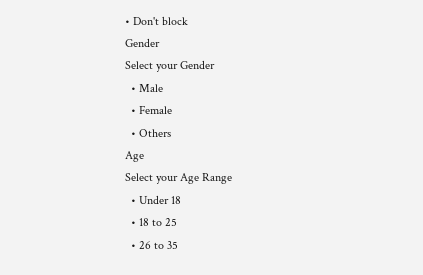• Don't block
Gender
Select your Gender
  • Male
  • Female
  • Others
Age
Select your Age Range
  • Under 18
  • 18 to 25
  • 26 to 35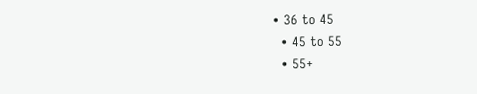• 36 to 45
  • 45 to 55
  • 55+